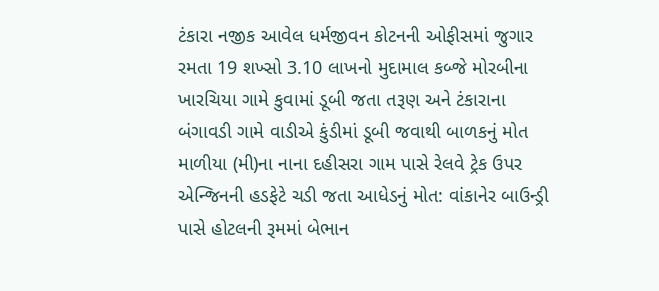ટંકારા નજીક આવેલ ધર્મજીવન કોટનની ઓફીસમાં જુગાર રમતા 19 શખ્સો 3.10 લાખનો મુદામાલ કબ્જે મોરબીના ખારચિયા ગામે કુવામાં ડૂબી જતા તરૂણ અને ટંકારાના બંગાવડી ગામે વાડીએ કુંડીમાં ડૂબી જવાથી બાળકનું મોત માળીયા (મી)ના નાના દહીસરા ગામ પાસે રેલવે ટ્રેક ઉપર એન્જિનની હડફેટે ચડી જતા આધેડનું મોત: વાંકાનેર બાઉન્ડ્રી પાસે હોટલની રૂમમાં બેભાન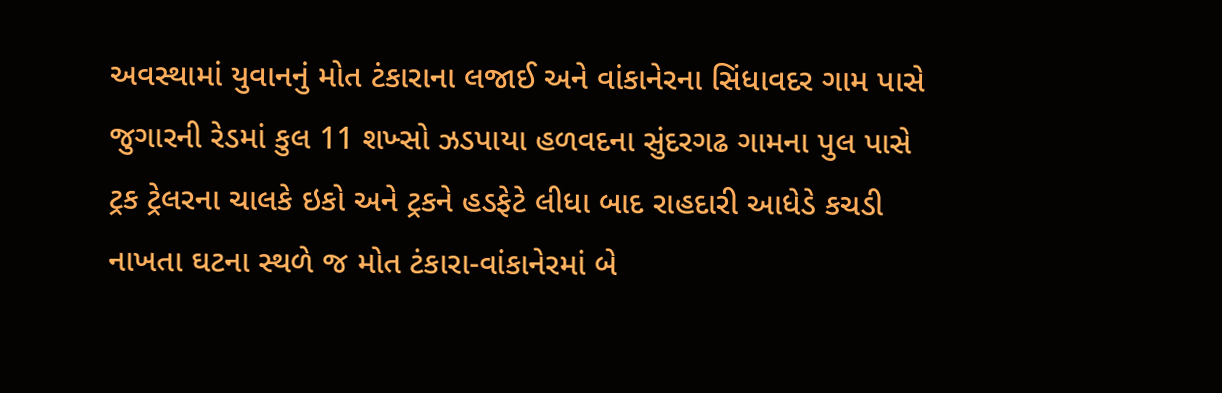અવસ્થામાં યુવાનનું મોત ટંકારાના લજાઈ અને વાંકાનેરના સિંધાવદર ગામ પાસે જુગારની રેડમાં કુલ 11 શખ્સો ઝડપાયા હળવદના સુંદરગઢ ગામના પુલ પાસે ટ્રક ટ્રેલરના ચાલકે ઇકો અને ટ્રકને હડફેટે લીધા બાદ રાહદારી આધેડે કચડી નાખતા ઘટના સ્થળે જ મોત ટંકારા-વાંકાનેરમાં બે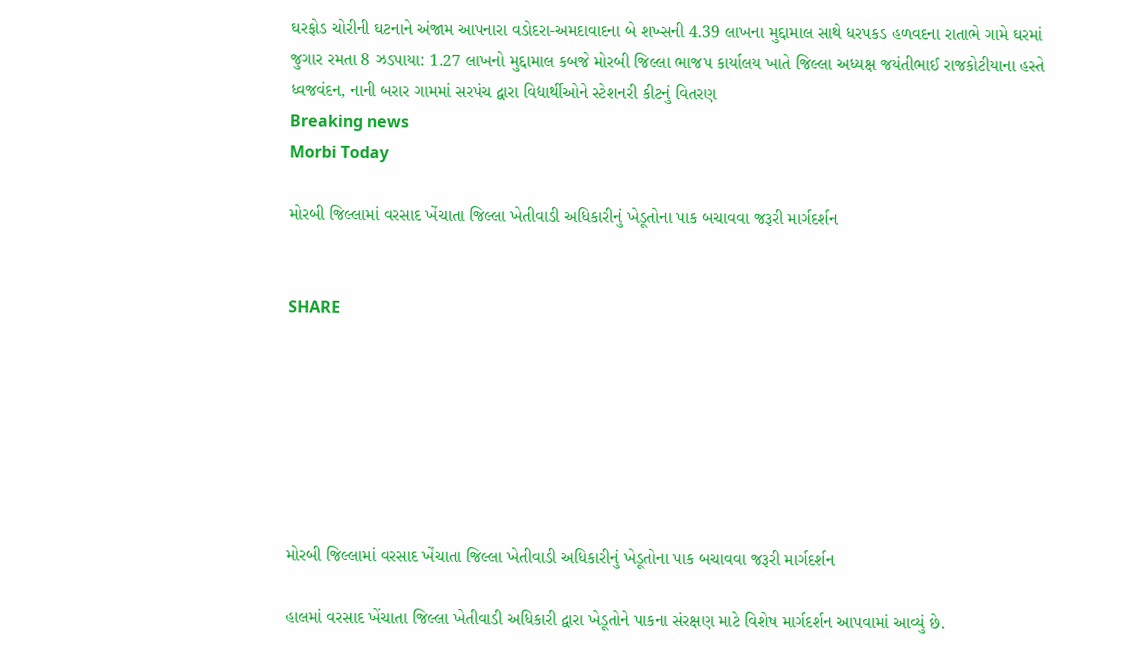ઘરફોડ ચોરીની ઘટનાને અંજામ આપનારા વડોદરા-અમદાવાદના બે શખ્સની 4.39 લાખના મુદ્દામાલ સાથે ધરપકડ હળવદના રાતાભે ગામે ઘરમાં જુગાર રમતા 8 ઝડપાયા: 1.27 લાખનો મુદ્દામાલ કબજે મોરબી જિલ્લા ભાજપ કાર્યાલય ખાતે જિલ્લા અધ્યક્ષ જયંતીભાઈ રાજકોટીયાના હસ્તે ધ્વજવંદન, નાની બરાર ગામમાં સરપંચ દ્વારા વિદ્યાર્થીઓને સ્ટેશનરી કીટનું વિતરણ
Breaking news
Morbi Today

મોરબી જિલ્લામાં વરસાદ ખેંચાતા જિલ્લા ખેતીવાડી અધિકારીનું ખેડૂતોના પાક બચાવવા જરૂરી માર્ગદર્શન


SHARE







મોરબી જિલ્લામાં વરસાદ ખેંચાતા જિલ્લા ખેતીવાડી અધિકારીનું ખેડૂતોના પાક બચાવવા જરૂરી માર્ગદર્શન

હાલમાં વરસાદ ખેંચાતા જિલ્લા ખેતીવાડી અધિકારી દ્વારા ખેડૂતોને પાકના સંરક્ષણ માટે વિશેષ માર્ગદર્શન આપવામાં આવ્યું છે.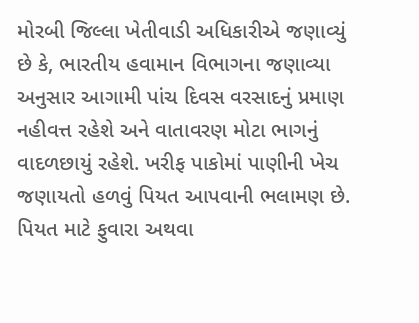મોરબી જિલ્લા ખેતીવાડી અધિકારીએ જણાવ્યું છે કે, ભારતીય હવામાન વિભાગના જણાવ્યા અનુસાર આગામી પાંચ દિવસ વરસાદનું પ્રમાણ નહીવત્ત રહેશે અને વાતાવરણ મોટા ભાગનું વાદળછાયું રહેશે. ખરીફ પાકોમાં પાણીની ખેચ જણાયતો હળવું પિયત આપવાની ભલામણ છે.  પિયત માટે ફુવારા અથવા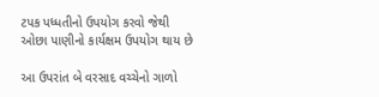ટપક પધ્ધતીનો ઉપયોગ કરવો જેથી ઓછા પાણીનો કાર્યક્ષમ ઉપયોગ થાય છે

આ ઉપરાંત બે વરસાદ વચ્ચેનો ગાળો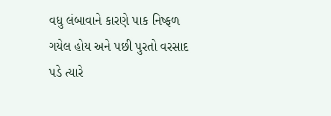વધુ લંબાવાને કારણે પાક નિષ્ફળ ગયેલ હોય અને પછી પુરતો વરસાદ પડે ત્યારે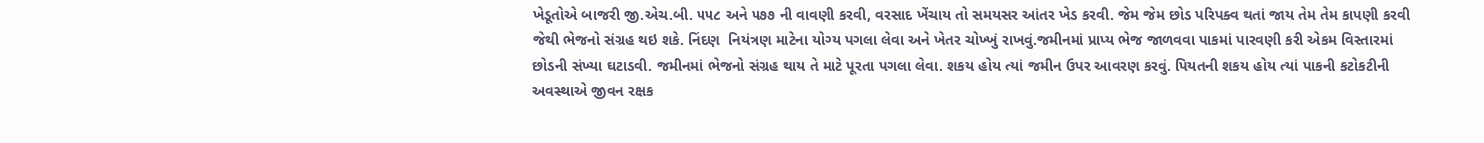ખેડૂતોએ બાજરી જી.એચ.બી. ૫૫૮ અને ૫૭૭ ની વાવણી કરવી, વરસાદ ખેંચાય તો સમયસર આંતર ખેડ કરવી. જેમ જેમ છોડ પરિપક્વ થતાં જાય તેમ તેમ કાપણી કરવી જેથી ભેજનો સંગ્રહ થઇ શકે. નિંદણ  નિયંત્રણ માટેના યોગ્ય પગલા લેવા અને ખેતર ચોખ્ખું રાખવું.જમીનમાં પ્રાપ્ય ભેજ જાળવવા પાકમાં પારવણી કરી એકમ વિસ્તારમાં છોડની સંખ્યા ઘટાડવી. જમીનમાં ભેજનો સંગ્રહ થાય તે માટે પૂરતા પગલા લેવા. શકય હોય ત્યાં જમીન ઉપર આવરણ કરવું. પિયતની શકય હોય ત્યાં પાકની કટોકટીની અવસ્થાએ જીવન રક્ષક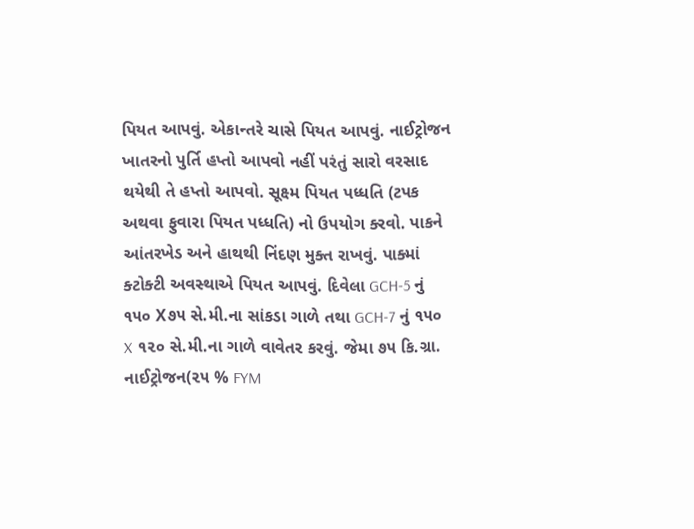પિયત આપવું. એકાન્‍તરે ચાસે પિયત આપવું. નાઈટ્રોજન ખાતરનો પુર્તિ હપ્તો આપવો નહીં પરંતું સારો વરસાદ થયેથી તે હપ્તો આપવો. સૂક્ષ્મ પિયત પધ્ધતિ (ટપક અથવા ફુવારા પિયત પધ્ધતિ) નો ઉપયોગ ક્‍રવો. પાકને આંતરખેડ અને હાથથી નિંદણ મુક્ત રાખવું. પાક્‍માં ક્‍ટોક્‍ટી અવસ્‍થાએ પિયત આપવું. દિવેલા GCH-5 નું ૧૫૦ X૭૫ સે.મી.ના સાંકડા ગાળે તથા GCH-7 નું ૧૫૦ X ૧૨૦ સે.મી.ના ગાળે વાવેતર કરવું. જેમા ૭૫ કિ.ગ્રા. નાઈટ્રોજન(૨૫ % FYM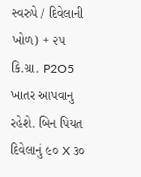સ્વરુપે / દિવેલાની ખોળ) + ૨૫ કિ.ગ્રા. P2O5 ખાતર આપવાનુ રહેશે. બિન પિયત દિવેલાનું ૯૦ X ૩૦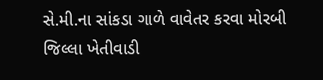સે.મી.ના સાંકડા ગાળે વાવેતર કરવા મોરબી જિલ્લા ખેતીવાડી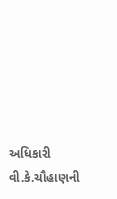અધિકારી વી.કે.ચૌહાણની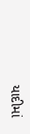યાદીમાં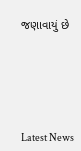જણાવાયું છે






Latest News